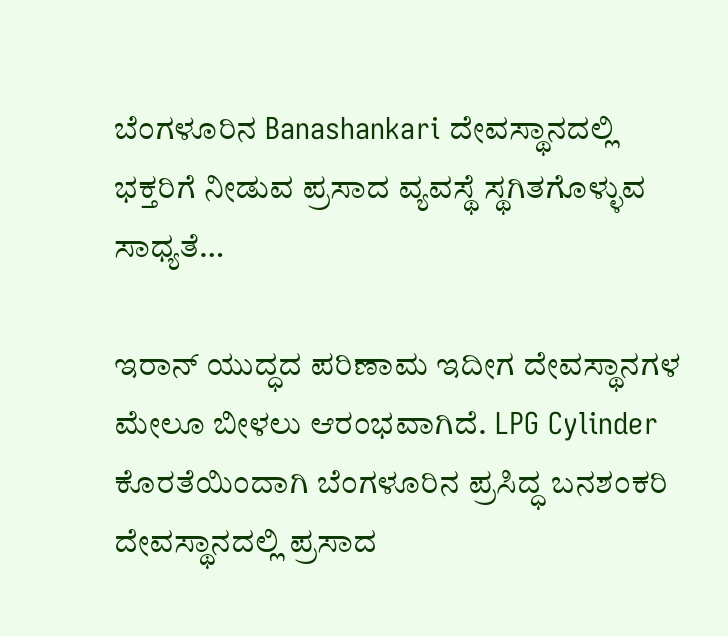ಬೆಂಗಳೂರಿನ Banashankari ದೇವಸ್ಥಾನದಲ್ಲಿ ಭಕ್ತರಿಗೆ ನೀಡುವ ಪ್ರಸಾದ ವ್ಯವಸ್ಥೆ ಸ್ಥಗಿತಗೊಳ್ಳುವ ಸಾಧ್ಯತೆ…

ಇರಾನ್ ಯುದ್ಧದ ಪರಿಣಾಮ ಇದೀಗ ದೇವಸ್ಥಾನಗಳ ಮೇಲೂ ಬೀಳಲು ಆರಂಭವಾಗಿದೆ. LPG Cylinder ಕೊರತೆಯಿಂದಾಗಿ ಬೆಂಗಳೂರಿನ ಪ್ರಸಿದ್ಧ ಬನಶಂಕರಿ ದೇವಸ್ಥಾನದಲ್ಲಿ ಪ್ರಸಾದ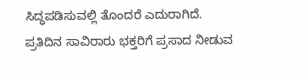ಸಿದ್ಧಪಡಿಸುವಲ್ಲಿ ತೊಂದರೆ ಎದುರಾಗಿದೆ.
ಪ್ರತಿದಿನ ಸಾವಿರಾರು ಭಕ್ತರಿಗೆ ಪ್ರಸಾದ ನೀಡುವ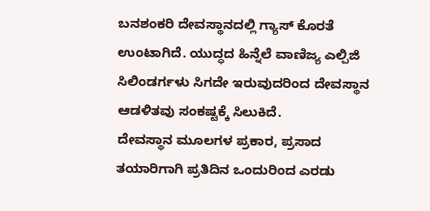ಬನಶಂಕರಿ ದೇವಸ್ಥಾನದಲ್ಲಿ ಗ್ಯಾಸ್ ಕೊರತೆ ಉಂಟಾಗಿದೆ. ಯುದ್ಧದ ಹಿನ್ನೆಲೆ ವಾಣಿಜ್ಯ ಎಲ್ಪಿಜಿ ಸಿಲಿಂಡರ್ಗಳು ಸಿಗದೇ ಇರುವುದರಿಂದ ದೇವಸ್ಥಾನ ಆಡಳಿತವು ಸಂಕಷ್ಟಕ್ಕೆ ಸಿಲುಕಿದೆ.
ದೇವಸ್ಥಾನ ಮೂಲಗಳ ಪ್ರಕಾರ, ಪ್ರಸಾದ ತಯಾರಿಗಾಗಿ ಪ್ರತಿದಿನ ಒಂದುರಿಂದ ಎರಡು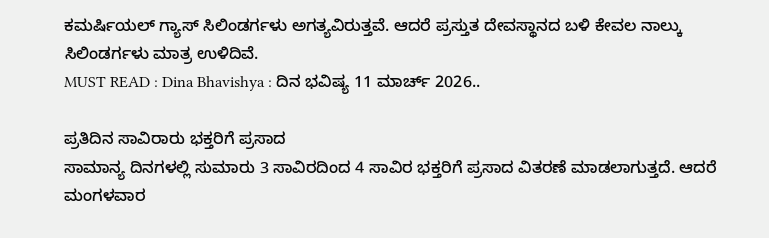ಕಮರ್ಷಿಯಲ್ ಗ್ಯಾಸ್ ಸಿಲಿಂಡರ್ಗಳು ಅಗತ್ಯವಿರುತ್ತವೆ. ಆದರೆ ಪ್ರಸ್ತುತ ದೇವಸ್ಥಾನದ ಬಳಿ ಕೇವಲ ನಾಲ್ಕು ಸಿಲಿಂಡರ್ಗಳು ಮಾತ್ರ ಉಳಿದಿವೆ.
MUST READ : Dina Bhavishya : ದಿನ ಭವಿಷ್ಯ 11 ಮಾರ್ಚ್ 2026..

ಪ್ರತಿದಿನ ಸಾವಿರಾರು ಭಕ್ತರಿಗೆ ಪ್ರಸಾದ
ಸಾಮಾನ್ಯ ದಿನಗಳಲ್ಲಿ ಸುಮಾರು 3 ಸಾವಿರದಿಂದ 4 ಸಾವಿರ ಭಕ್ತರಿಗೆ ಪ್ರಸಾದ ವಿತರಣೆ ಮಾಡಲಾಗುತ್ತದೆ. ಆದರೆ ಮಂಗಳವಾರ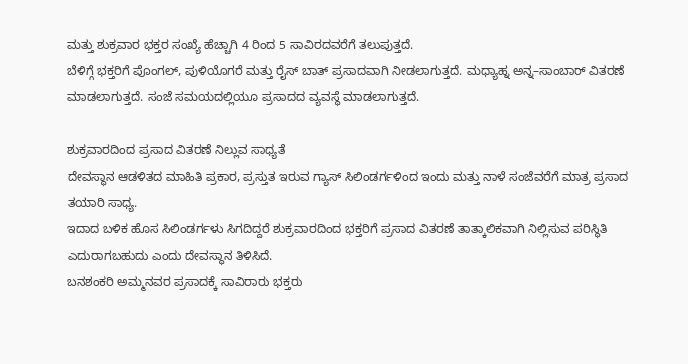ಮತ್ತು ಶುಕ್ರವಾರ ಭಕ್ತರ ಸಂಖ್ಯೆ ಹೆಚ್ಚಾಗಿ 4 ರಿಂದ 5 ಸಾವಿರದವರೆಗೆ ತಲುಪುತ್ತದೆ.
ಬೆಳಿಗ್ಗೆ ಭಕ್ತರಿಗೆ ಪೊಂಗಲ್, ಪುಳಿಯೊಗರೆ ಮತ್ತು ರೈಸ್ ಬಾತ್ ಪ್ರಸಾದವಾಗಿ ನೀಡಲಾಗುತ್ತದೆ. ಮಧ್ಯಾಹ್ನ ಅನ್ನ–ಸಾಂಬಾರ್ ವಿತರಣೆ ಮಾಡಲಾಗುತ್ತದೆ. ಸಂಜೆ ಸಮಯದಲ್ಲಿಯೂ ಪ್ರಸಾದದ ವ್ಯವಸ್ಥೆ ಮಾಡಲಾಗುತ್ತದೆ.

ಶುಕ್ರವಾರದಿಂದ ಪ್ರಸಾದ ವಿತರಣೆ ನಿಲ್ಲುವ ಸಾಧ್ಯತೆ
ದೇವಸ್ಥಾನ ಆಡಳಿತದ ಮಾಹಿತಿ ಪ್ರಕಾರ, ಪ್ರಸ್ತುತ ಇರುವ ಗ್ಯಾಸ್ ಸಿಲಿಂಡರ್ಗಳಿಂದ ಇಂದು ಮತ್ತು ನಾಳೆ ಸಂಜೆವರೆಗೆ ಮಾತ್ರ ಪ್ರಸಾದ ತಯಾರಿ ಸಾಧ್ಯ.
ಇದಾದ ಬಳಿಕ ಹೊಸ ಸಿಲಿಂಡರ್ಗಳು ಸಿಗದಿದ್ದರೆ ಶುಕ್ರವಾರದಿಂದ ಭಕ್ತರಿಗೆ ಪ್ರಸಾದ ವಿತರಣೆ ತಾತ್ಕಾಲಿಕವಾಗಿ ನಿಲ್ಲಿಸುವ ಪರಿಸ್ಥಿತಿ ಎದುರಾಗಬಹುದು ಎಂದು ದೇವಸ್ಥಾನ ತಿಳಿಸಿದೆ.
ಬನಶಂಕರಿ ಅಮ್ಮನವರ ಪ್ರಸಾದಕ್ಕೆ ಸಾವಿರಾರು ಭಕ್ತರು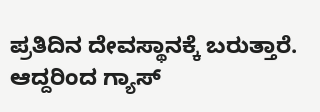ಪ್ರತಿದಿನ ದೇವಸ್ಥಾನಕ್ಕೆ ಬರುತ್ತಾರೆ. ಆದ್ದರಿಂದ ಗ್ಯಾಸ್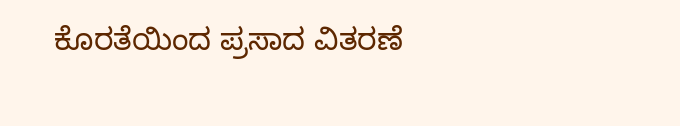ಕೊರತೆಯಿಂದ ಪ್ರಸಾದ ವಿತರಣೆ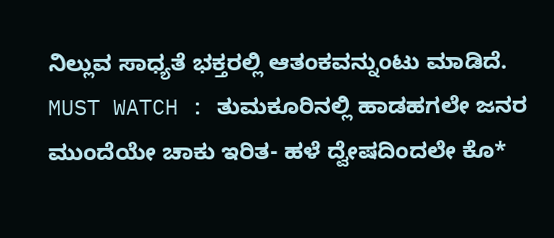ನಿಲ್ಲುವ ಸಾಧ್ಯತೆ ಭಕ್ತರಲ್ಲಿ ಆತಂಕವನ್ನುಂಟು ಮಾಡಿದೆ.
MUST WATCH : ತುಮಕೂರಿನಲ್ಲಿ ಹಾಡಹಗಲೇ ಜನರ ಮುಂದೆಯೇ ಚಾಕು ಇರಿತ- ಹಳೆ ದ್ವೇಷದಿಂದಲೇ ಕೊ*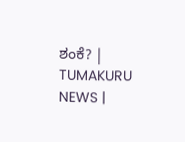ಶಂಕೆ? | TUMAKURU NEWS |